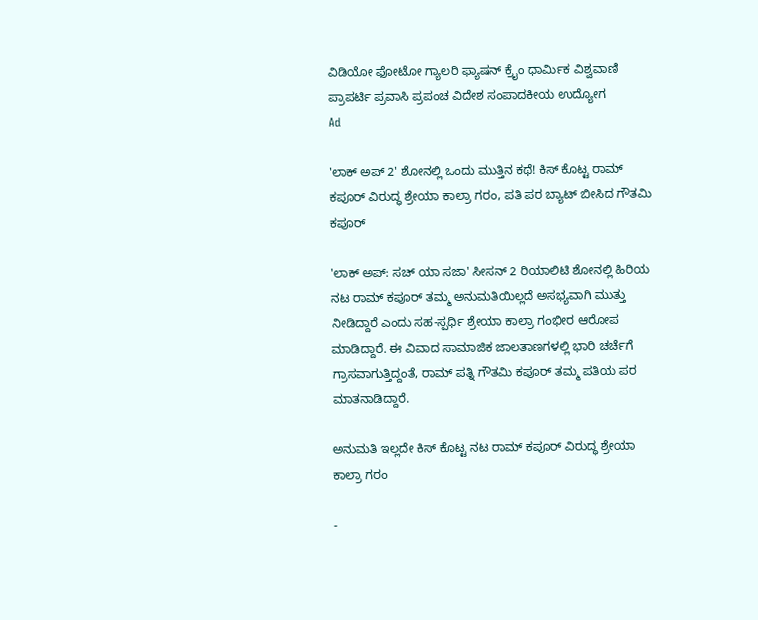ವಿಡಿಯೋ ಫೋಟೋ ಗ್ಯಾಲರಿ ಫ್ಯಾಷನ್ ಕ್ರೈಂ ಧಾರ್ಮಿಕ ವಿಶ್ವವಾಣಿ ಪ್ರಾಪರ್ಟಿ ಪ್ರವಾಸಿ ಪ್ರಪಂಚ ವಿದೇಶ ಸಂಪಾದಕೀಯ ಉದ್ಯೋಗ
Ad

'ಲಾಕ್ ಅಪ್ 2' ಶೋನಲ್ಲಿ ಒಂದು ಮುತ್ತಿನ ಕಥೆ! ಕಿಸ್ ಕೊಟ್ಟ ರಾಮ್ ಕಪೂರ್ ವಿರುದ್ಧ ಶ್ರೇಯಾ ಕಾಲ್ರಾ ಗರಂ, ಪತಿ ಪರ ಬ್ಯಾಟ್‌ ಬೀಸಿದ ಗೌತಮಿ ಕಪೂರ್

'ಲಾಕ್ ಅಪ್: ಸಚ್ ಯಾ ಸಜಾ' ಸೀಸನ್ 2 ರಿಯಾಲಿಟಿ ಶೋನಲ್ಲಿ ಹಿರಿಯ ನಟ ರಾಮ್ ಕಪೂರ್ ತಮ್ಮ ಅನುಮತಿಯಿಲ್ಲದೆ ಅಸಭ್ಯವಾಗಿ ಮುತ್ತು ನೀಡಿದ್ದಾರೆ ಎಂದು ಸಹ-ಸ್ಪರ್ಧಿ ಶ್ರೇಯಾ ಕಾಲ್ರಾ ಗಂಭೀರ ಆರೋಪ ಮಾಡಿದ್ದಾರೆ. ಈ ವಿವಾದ ಸಾಮಾಜಿಕ ಜಾಲತಾಣಗಳಲ್ಲಿ ಭಾರಿ ಚರ್ಚೆಗೆ ಗ್ರಾಸವಾಗುತ್ತಿದ್ದಂತೆ, ರಾಮ್ ಪತ್ನಿ ಗೌತಮಿ ಕಪೂರ್ ತಮ್ಮ ಪತಿಯ ಪರ ಮಾತನಾಡಿದ್ದಾರೆ.

ಅನುಮತಿ ಇಲ್ಲದೇ ಕಿಸ್‌ ಕೊಟ್ಟ ನಟ ರಾಮ್ ಕಪೂರ್ ವಿರುದ್ಧ ಶ್ರೇಯಾ ಕಾಲ್ರಾ ಗರಂ

-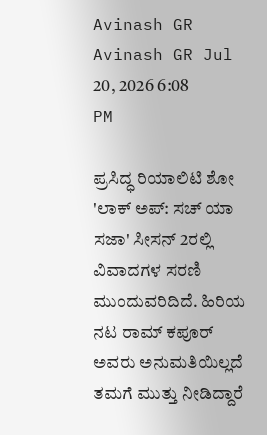Avinash GR
Avinash GR Jul 20, 2026 6:08 PM

ಪ್ರಸಿದ್ಧ ರಿಯಾಲಿಟಿ ಶೋ 'ಲಾಕ್ ಅಪ್: ಸಚ್ ಯಾ ಸಜಾ' ಸೀಸನ್ 2ರಲ್ಲಿ ವಿವಾದಗಳ ಸರಣಿ ಮುಂದುವರಿದಿದೆ. ಹಿರಿಯ ನಟ ರಾಮ್ ಕಪೂರ್ ಅವರು ಅನುಮತಿಯಿಲ್ಲದೆ ತಮಗೆ ಮುತ್ತು ನೀಡಿದ್ದಾರೆ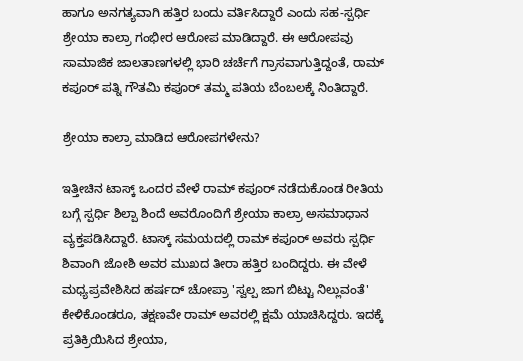ಹಾಗೂ ಅನಗತ್ಯವಾಗಿ ಹತ್ತಿರ ಬಂದು ವರ್ತಿಸಿದ್ದಾರೆ ಎಂದು ಸಹ-ಸ್ಪರ್ಧಿ ಶ್ರೇಯಾ ಕಾಲ್ರಾ ಗಂಭೀರ ಆರೋಪ ಮಾಡಿದ್ದಾರೆ. ಈ ಆರೋಪವು ಸಾಮಾಜಿಕ ಜಾಲತಾಣಗಳಲ್ಲಿ ಭಾರಿ ಚರ್ಚೆಗೆ ಗ್ರಾಸವಾಗುತ್ತಿದ್ದಂತೆ, ರಾಮ್ ಕಪೂರ್ ಪತ್ನಿ ಗೌತಮಿ ಕಪೂರ್ ತಮ್ಮ ಪತಿಯ ಬೆಂಬಲಕ್ಕೆ ನಿಂತಿದ್ದಾರೆ.

ಶ್ರೇಯಾ ಕಾಲ್ರಾ ಮಾಡಿದ ಆರೋಪಗಳೇನು?

ಇತ್ತೀಚಿನ ಟಾಸ್ಕ್ ಒಂದರ ವೇಳೆ ರಾಮ್ ಕಪೂರ್ ನಡೆದುಕೊಂಡ ರೀತಿಯ ಬಗ್ಗೆ ಸ್ಪರ್ಧಿ ಶಿಲ್ಪಾ ಶಿಂದೆ ಅವರೊಂದಿಗೆ ಶ್ರೇಯಾ ಕಾಲ್ರಾ ಅಸಮಾಧಾನ ವ್ಯಕ್ತಪಡಿಸಿದ್ದಾರೆ. ಟಾಸ್ಕ್ ಸಮಯದಲ್ಲಿ ರಾಮ್ ಕಪೂರ್ ಅವರು ಸ್ಪರ್ಧಿ ಶಿವಾಂಗಿ ಜೋಶಿ ಅವರ ಮುಖದ ತೀರಾ ಹತ್ತಿರ ಬಂದಿದ್ದರು. ಈ ವೇಳೆ ಮಧ್ಯಪ್ರವೇಶಿಸಿದ ಹರ್ಷದ್ ಚೋಪ್ರಾ 'ಸ್ವಲ್ಪ ಜಾಗ ಬಿಟ್ಟು ನಿಲ್ಲುವಂತೆ' ಕೇಳಿಕೊಂಡರೂ, ತಕ್ಷಣವೇ ರಾಮ್ ಅವರಲ್ಲಿ ಕ್ಷಮೆ ಯಾಚಿಸಿದ್ದರು. ಇದಕ್ಕೆ ಪ್ರತಿಕ್ರಿಯಿಸಿದ ಶ್ರೇಯಾ,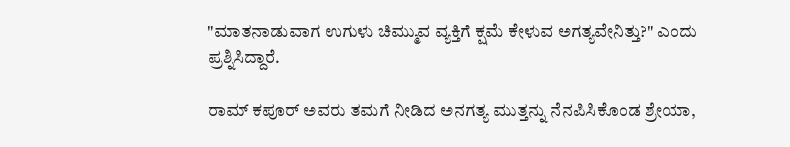"ಮಾತನಾಡುವಾಗ ಉಗುಳು ಚಿಮ್ಮುವ ವ್ಯಕ್ತಿಗೆ ಕ್ಷಮೆ ಕೇಳುವ ಅಗತ್ಯವೇನಿತ್ತು?" ಎಂದು ಪ್ರಶ್ನಿಸಿದ್ದಾರೆ.

ರಾಮ್ ಕಪೂರ್ ಅವರು ತಮಗೆ ನೀಡಿದ ಅನಗತ್ಯ ಮುತ್ತನ್ನು ನೆನಪಿಸಿಕೊಂಡ ಶ್ರೇಯಾ,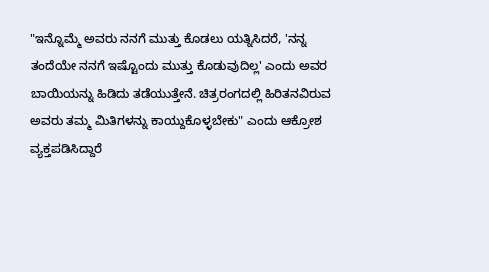"ಇನ್ನೊಮ್ಮೆ ಅವರು ನನಗೆ ಮುತ್ತು ಕೊಡಲು ಯತ್ನಿಸಿದರೆ, 'ನನ್ನ ತಂದೆಯೇ ನನಗೆ ಇಷ್ಟೊಂದು ಮುತ್ತು ಕೊಡುವುದಿಲ್ಲ' ಎಂದು ಅವರ ಬಾಯಿಯನ್ನು ಹಿಡಿದು ತಡೆಯುತ್ತೇನೆ. ಚಿತ್ರರಂಗದಲ್ಲಿ ಹಿರಿತನವಿರುವ ಅವರು ತಮ್ಮ ಮಿತಿಗಳನ್ನು ಕಾಯ್ದುಕೊಳ್ಳಬೇಕು" ಎಂದು ಆಕ್ರೋಶ ವ್ಯಕ್ತಪಡಿಸಿದ್ದಾರೆ‌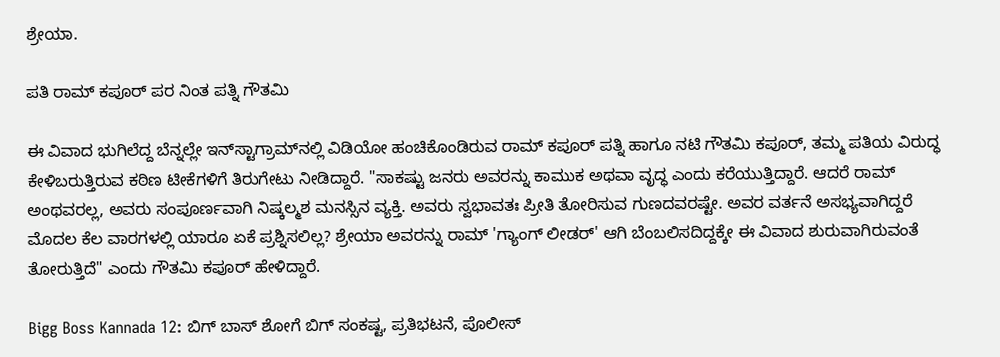ಶ್ರೇಯಾ.

ಪತಿ ರಾಮ್ ಕಪೂರ್ ಪರ ನಿಂತ ಪತ್ನಿ ಗೌತಮಿ

ಈ ವಿವಾದ ಭುಗಿಲೆದ್ದ ಬೆನ್ನಲ್ಲೇ ಇನ್‌ಸ್ಟಾಗ್ರಾಮ್‌ನಲ್ಲಿ ವಿಡಿಯೋ ಹಂಚಿಕೊಂಡಿರುವ ರಾಮ್ ಕಪೂರ್ ಪತ್ನಿ ಹಾಗೂ ನಟಿ ಗೌತಮಿ ಕಪೂರ್, ತಮ್ಮ ಪತಿಯ ವಿರುದ್ಧ ಕೇಳಿಬರುತ್ತಿರುವ ಕಠಿಣ ಟೀಕೆಗಳಿಗೆ ತಿರುಗೇಟು ನೀಡಿದ್ದಾರೆ. "ಸಾಕಷ್ಟು ಜನರು ಅವರನ್ನು ಕಾಮುಕ ಅಥವಾ ವೃದ್ಧ ಎಂದು ಕರೆಯುತ್ತಿದ್ದಾರೆ. ಆದರೆ ರಾಮ್ ಅಂಥವರಲ್ಲ, ಅವರು ಸಂಪೂರ್ಣವಾಗಿ ನಿಷ್ಕಲ್ಮಶ ಮನಸ್ಸಿನ ವ್ಯಕ್ತಿ. ಅವರು ಸ್ವಭಾವತಃ ಪ್ರೀತಿ ತೋರಿಸುವ ಗುಣದವರಷ್ಟೇ. ಅವರ ವರ್ತನೆ ಅಸಭ್ಯವಾಗಿದ್ದರೆ ಮೊದಲ ಕೆಲ ವಾರಗಳಲ್ಲಿ ಯಾರೂ ಏಕೆ ಪ್ರಶ್ನಿಸಲಿಲ್ಲ? ಶ್ರೇಯಾ ಅವರನ್ನು ರಾಮ್ 'ಗ್ಯಾಂಗ್ ಲೀಡರ್' ಆಗಿ ಬೆಂಬಲಿಸದಿದ್ದಕ್ಕೇ ಈ ವಿವಾದ ಶುರುವಾಗಿರುವಂತೆ ತೋರುತ್ತಿದೆ" ಎಂದು ಗೌತಮಿ ಕಪೂರ್ ಹೇಳಿದ್ದಾರೆ.

Bigg Boss Kannada 12: ಬಿಗ್‌ ಬಾಸ್‌ ಶೋಗೆ ಬಿಗ್‌ ಸಂಕಷ್ಟ, ಪ್ರತಿಭಟನೆ, ಪೊಲೀಸ್‌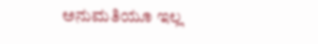ಅನುಮತಿಯೂ ಇಲ್ಲ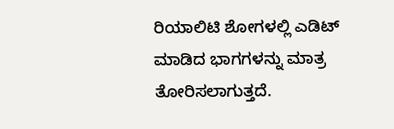ರಿಯಾಲಿಟಿ ಶೋಗಳಲ್ಲಿ ಎಡಿಟ್ ಮಾಡಿದ ಭಾಗಗಳನ್ನು ಮಾತ್ರ ತೋರಿಸಲಾಗುತ್ತದೆ.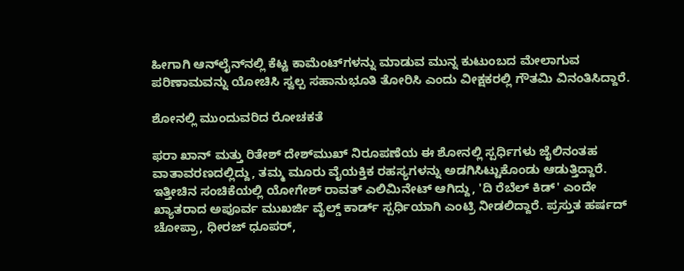ಹೀಗಾಗಿ ಆನ್‌ಲೈನ್‌ನಲ್ಲಿ ಕೆಟ್ಟ ಕಾಮೆಂಟ್‌ಗಳನ್ನು ಮಾಡುವ ಮುನ್ನ ಕುಟುಂಬದ ಮೇಲಾಗುವ ಪರಿಣಾಮವನ್ನು ಯೋಚಿಸಿ ಸ್ವಲ್ಪ ಸಹಾನುಭೂತಿ ತೋರಿಸಿ ಎಂದು ವೀಕ್ಷಕರಲ್ಲಿ ಗೌತಮಿ ವಿನಂತಿಸಿದ್ದಾರೆ.

ಶೋನಲ್ಲಿ ಮುಂದುವರಿದ ರೋಚಕತೆ

ಫರಾ ಖಾನ್ ಮತ್ತು ರಿತೇಶ್ ದೇಶ್‌ಮುಖ್ ನಿರೂಪಣೆಯ ಈ ಶೋನಲ್ಲಿ ಸ್ಪರ್ಧಿಗಳು ಜೈಲಿನಂತಹ ವಾತಾವರಣದಲ್ಲಿದ್ದು, ತಮ್ಮ ಮೂರು ವೈಯಕ್ತಿಕ ರಹಸ್ಯಗಳನ್ನು ಅಡಗಿಸಿಟ್ಟುಕೊಂಡು ಆಡುತ್ತಿದ್ದಾರೆ. ಇತ್ತೀಚಿನ ಸಂಚಿಕೆಯಲ್ಲಿ ಯೋಗೇಶ್ ರಾವತ್ ಎಲಿಮಿನೇಟ್ ಆಗಿದ್ದು, 'ದಿ ರೆಬೆಲ್ ಕಿಡ್' ಎಂದೇ ಖ್ಯಾತರಾದ ಅಪೂರ್ವ ಮುಖರ್ಜಿ ವೈಲ್ಡ್ ಕಾರ್ಡ್ ಸ್ಪರ್ಧಿಯಾಗಿ ಎಂಟ್ರಿ ನೀಡಲಿದ್ದಾರೆ. ಪ್ರಸ್ತುತ ಹರ್ಷದ್ ಚೋಪ್ರಾ, ಧೀರಜ್ ಧೂಪರ್,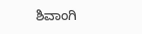ಶಿವಾಂಗಿ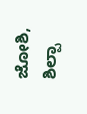ಜೋಶಿ, ಶಿಲ್ಪಾ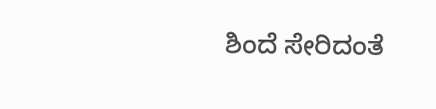ಶಿಂದೆ ಸೇರಿದಂತೆ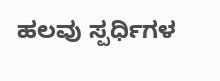ಹಲವು ಸ್ಪರ್ಧಿಗಳ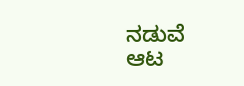ನಡುವೆ ಆಟ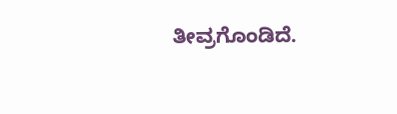ತೀವ್ರಗೊಂಡಿದೆ.